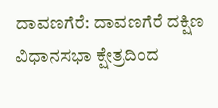ದಾವಣಗೆರೆ: ದಾವಣಗೆರೆ ದಕ್ಷಿಣ ವಿಧಾನಸಭಾ ಕ್ಷೇತ್ರದಿಂದ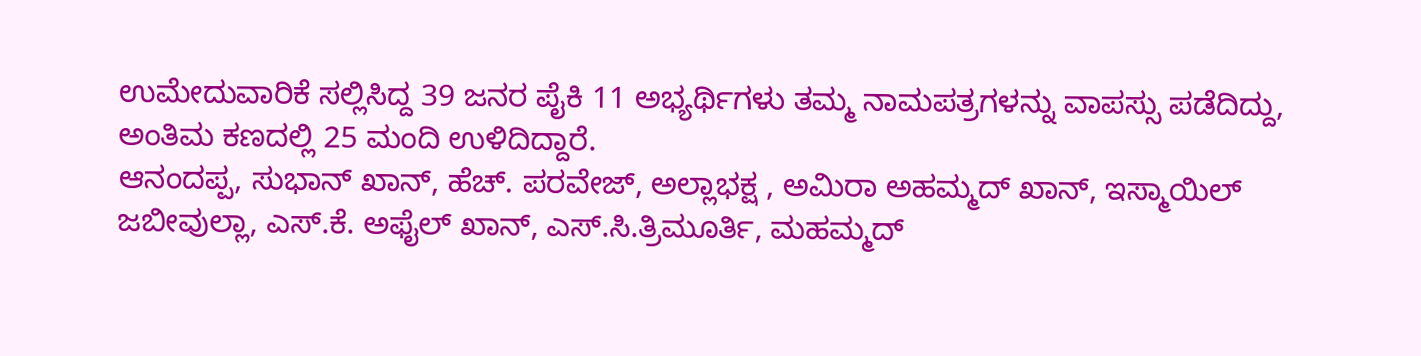ಉಮೇದುವಾರಿಕೆ ಸಲ್ಲಿಸಿದ್ದ 39 ಜನರ ಪೈಕಿ 11 ಅಭ್ಯರ್ಥಿಗಳು ತಮ್ಮ ನಾಮಪತ್ರಗಳನ್ನು ವಾಪಸ್ಸು ಪಡೆದಿದ್ದು, ಅಂತಿಮ ಕಣದಲ್ಲಿ 25 ಮಂದಿ ಉಳಿದಿದ್ದಾರೆ.
ಆನಂದಪ್ಪ, ಸುಭಾನ್ ಖಾನ್, ಹೆಚ್. ಪರವೇಜ್, ಅಲ್ಲಾಭಕ್ಷ , ಅಮಿರಾ ಅಹಮ್ಮದ್ ಖಾನ್, ಇಸ್ಮಾಯಿಲ್ ಜಬೀವುಲ್ಲಾ, ಎಸ್.ಕೆ. ಅಫೈಲ್ ಖಾನ್, ಎಸ್.ಸಿ.ತ್ರಿಮೂರ್ತಿ, ಮಹಮ್ಮದ್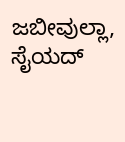ಜಬೀವುಲ್ಲಾ, ಸೈಯದ್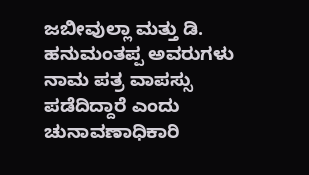ಜಬೀವುಲ್ಲಾ ಮತ್ತು ಡಿ. ಹನುಮಂತಪ್ಪ ಅವರುಗಳು ನಾಮ ಪತ್ರ ವಾಪಸ್ಸು ಪಡೆದಿದ್ದಾರೆ ಎಂದು ಚುನಾವಣಾಧಿಕಾರಿ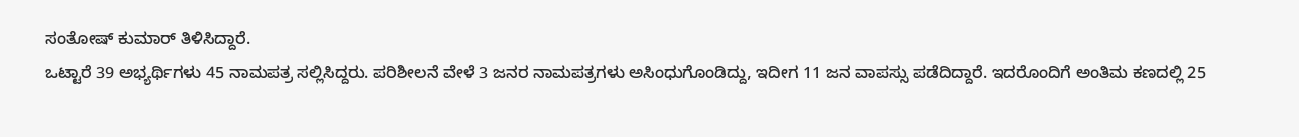ಸಂತೋಷ್ ಕುಮಾರ್ ತಿಳಿಸಿದ್ದಾರೆ.
ಒಟ್ಟಾರೆ 39 ಅಭ್ಯರ್ಥಿಗಳು 45 ನಾಮಪತ್ರ ಸಲ್ಲಿಸಿದ್ದರು. ಪರಿಶೀಲನೆ ವೇಳೆ 3 ಜನರ ನಾಮಪತ್ರಗಳು ಅಸಿಂಧುಗೊಂಡಿದ್ದು, ಇದೀಗ 11 ಜನ ವಾಪಸ್ಸು ಪಡೆದಿದ್ದಾರೆ. ಇದರೊಂದಿಗೆ ಅಂತಿಮ ಕಣದಲ್ಲಿ 25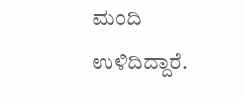ಮಂದಿ ಉಳಿದಿದ್ದಾರೆ.